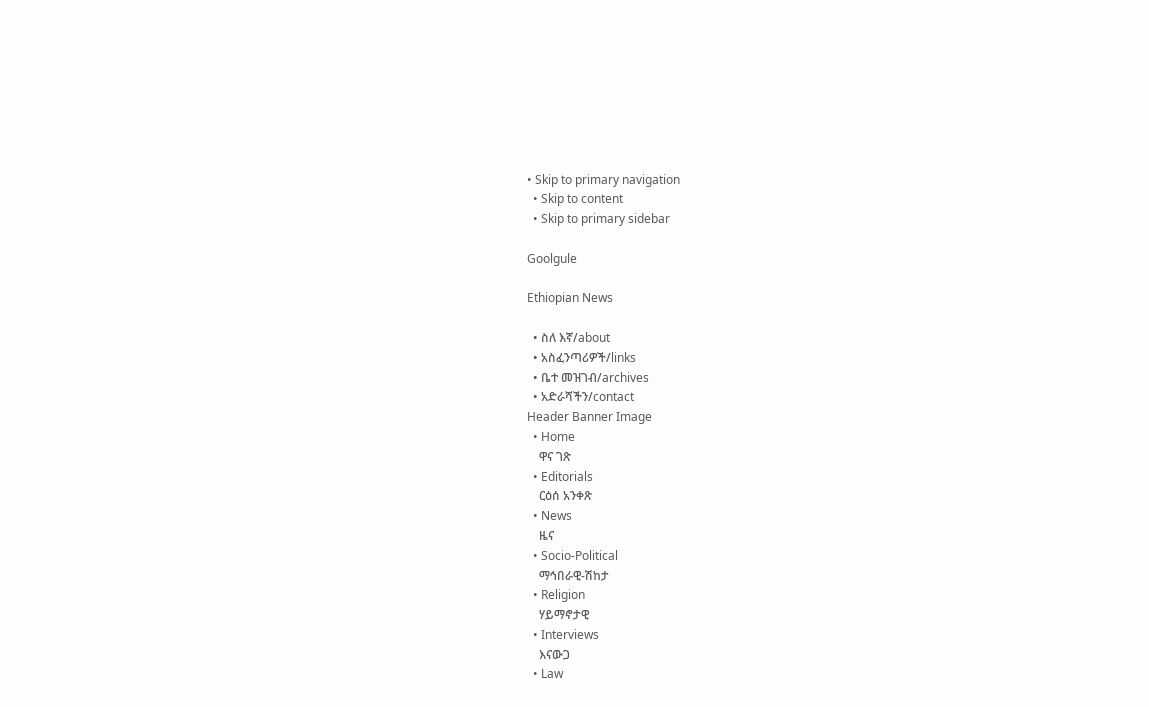• Skip to primary navigation
  • Skip to content
  • Skip to primary sidebar

Goolgule

Ethiopian News

  • ስለ እኛ/about
  • አስፈንጣሪዎች/links
  • ቤተ መዝገብ/archives
  • አድራሻችን/contact
Header Banner Image
  • Home
    ዋና ገጽ
  • Editorials
    ርዕሰ አንቀጽ
  • News
    ዜና
  • Socio-Political
    ማኅበራዊ-ሽከታ
  • Religion
    ሃይማኖታዊ
  • Interviews
    እናውጋ
  • Law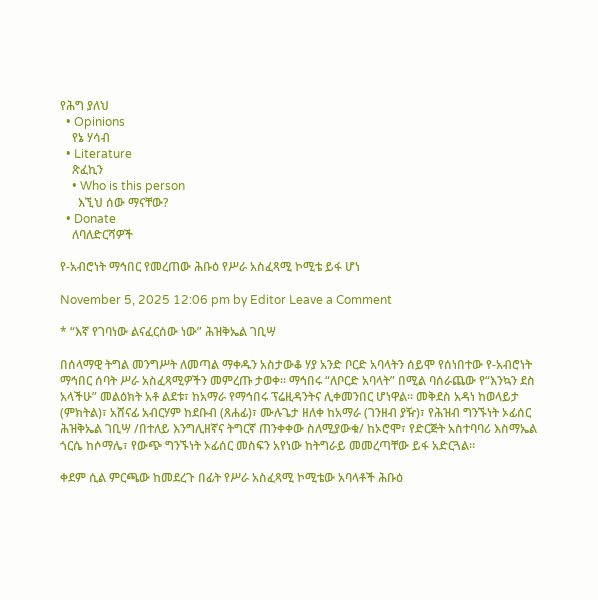የሕግ ያለህ
  • Opinions
    የኔ ሃሳብ
  • Literature
    ጽፈኪን
    • Who is this person
      እኚህ ሰው ማናቸው?
  • Donate
    ለባለድርሻዎች

የ-አብሮነት ማኅበር የመረጠው ሕቡዕ የሥራ አስፈጻሚ ኮሚቴ ይፋ ሆነ

November 5, 2025 12:06 pm by Editor Leave a Comment

* “እኛ የገባነው ልናፈርሰው ነው” ሕዝቅኤል ገቢሣ

በሰላማዊ ትግል መንግሥት ለመጣል ማቀዱን አስታውቆ ሃያ አንድ ቦርድ አባላትን ሰይሞ የሰነበተው የ-አብሮነት ማኅበር ሰባት ሥራ አስፈጻሚዎችን መምረጡ ታወቀ። ማኅበሩ “ለቦርድ አባላት” በሚል ባሰራጨው የ“እንኳን ደስ አላችሁ” መልዕክት አቶ ልደቱ፣ ከአማራ የማኅበሩ ፕሬዚዳንትና ሊቀመንበር ሆነዋል። መቅደስ አዳነ ከወላይታ (ምክትል)፣ አሸናፊ አብርሃም ከደቡብ (ጸሐፊ)፣ ሙሉጌታ ዘለቀ ከአማራ (ገንዘብ ያዥ)፣ የሕዝብ ግንኙነት ኦፊሰር ሕዝቅኤል ገቢሣ /በተለይ እንግሊዘኛና ትግርኛ ጠንቀቀው ስለሚያውቁ/ ከኦሮሞ፣ የድርጅት አስተባባሪ እስማኤል ጎርሴ ከሶማሌ፣ የውጭ ግንኙነት ኦፊሰር መስፍን አየነው ከትግራይ መመረጣቸው ይፋ አድርጓል።

ቀደም ሲል ምርጫው ከመደረጉ በፊት የሥራ አስፈጻሚ ኮሚቴው አባላቶች ሕቡዕ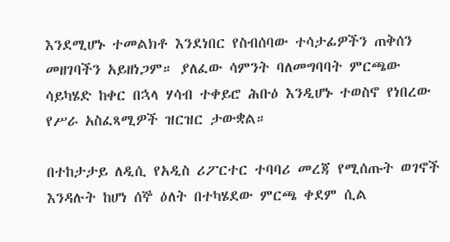እንደሚሆኑ ተመልክቶ እንደነበር የስብሰባው ተሳታፊዎችን ጠቅሰን መዘገባችን አይዘነጋም። ያለፈው ሳምንት ባለመግባባት ምርጫው ሳይካሄድ ከቀር በኋላ ሃሳብ ተቀይሮ ሕቡዕ እንዲሆኑ ተወስኖ የነበረው የሥራ አስፈጻሚዎች ዝርዝር ታውቋል።

በተከታታይ ለዲሲ የአዲስ ሪፖርተር ተባባሪ መረጃ የሚሰጡት ወገኖች እንዳሉት ከሆነ ሰኞ ዕለት በተካሄደው ምርጫ ቀደም ሲል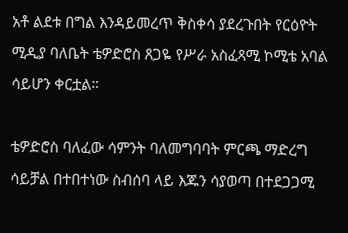አቶ ልደቱ በግል እንዳይመረጥ ቅስቀሳ ያደረጉበት የርዕዮት ሚዲያ ባለቤት ቴዎድሮስ ጸጋዬ የሥራ አስፈጻሚ ኮሚቴ አባል ሳይሆን ቀርቷል።

ቴዎድሮስ ባለፈው ሳምንት ባለመግባባት ምርጫ ማድረግ ሳይቻል በተበተነው ስብሰባ ላይ እጁን ሳያወጣ በተደጋጋሚ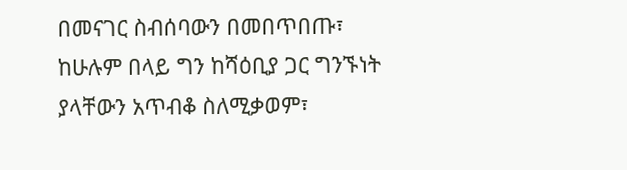በመናገር ስብሰባውን በመበጥበጡ፣ ከሁሉም በላይ ግን ከሻዕቢያ ጋር ግንኙነት ያላቸውን አጥብቆ ስለሚቃወም፣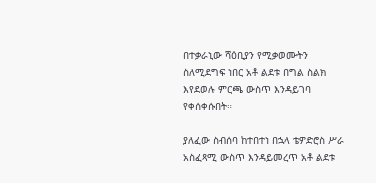በተቃራኒው ሻዕቢያን የሚቃወሙትን ስለሚደግፍ ነበር አቶ ልደቱ በግል ስልክ እየደወሉ ምርጫ ውስጥ እንዳይገባ የቀሰቀሱበት።

ያለፈው ስብሰባ ከተበተነ በኋላ ቴዎድሮስ ሥራ አስፈጻሚ ውስጥ እንዳይመረጥ አቶ ልደቱ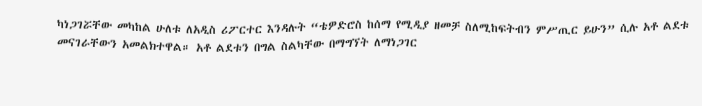ካነጋገሯቸው መካከል ሁለቱ ለአዲስ ሪፖርተር እንዳሉት “ቴዎድሮስ ከሰማ የሚዲያ ዘመቻ ስለሚከፍትብን ምሥጢር ይሁን” ሲሉ አቶ ልደቱ መናገራቸውን አመልክተዋል። አቶ ልደቱን በግል ስልካቸው በማግኘት ለማነጋገር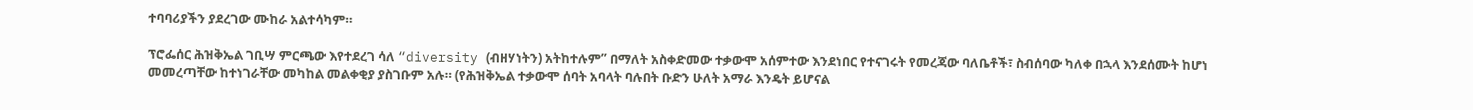ተባባሪያችን ያደረገው ሙከራ አልተሳካም።

ፕሮፌሰር ሕዝቅኤል ገቢሣ ምርጫው እየተደረገ ሳለ “diversity (ብዘሃነትን) አትከተሉም” በማለት አስቀድመው ተቃውሞ አሰምተው እንደነበር የተናገሩት የመረጃው ባለቤቶች፣ ስብሰባው ካለቀ በኋላ እንደሰሙት ከሆነ መመረጣቸው ከተነገራቸው መካከል መልቀቂያ ያስገቡም አሉ። (የሕዝቅኤል ተቃውሞ ሰባት አባላት ባሉበት ቡድን ሁለት አማራ እንዴት ይሆናል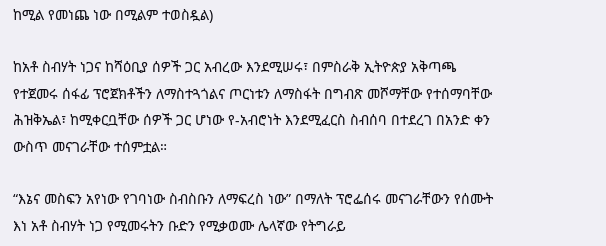ከሚል የመነጨ ነው በሚልም ተወስዷል)

ከአቶ ስብሃት ነጋና ከሻዕቢያ ሰዎች ጋር አብረው እንደሚሠሩ፣ በምስራቅ ኢትዮጵያ አቅጣጫ የተጀመሩ ሰፋፊ ፕሮጀክቶችን ለማስተጓጎልና ጦርነቱን ለማስፋት በግብጽ መሾማቸው የተሰማባቸው ሕዝቅኤል፣ ከሚቀርቧቸው ሰዎች ጋር ሆነው የ-አብሮነት እንደሚፈርስ ስብሰባ በተደረገ በአንድ ቀን ውስጥ መናገራቸው ተሰምቷል።

“እኔና መስፍን አየነው የገባነው ስብስቡን ለማፍረስ ነው” በማለት ፕሮፌሰሩ መናገራቸውን የሰሙት እነ አቶ ስብሃት ነጋ የሚመሩትን ቡድን የሚቃወሙ ሌላኛው የትግራይ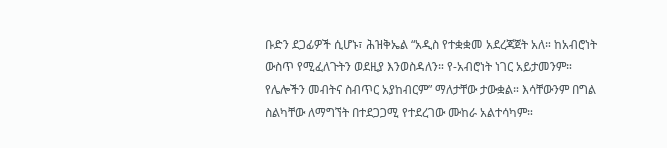ቡድን ደጋፊዎች ሲሆኑ፣ ሕዝቅኤል “አዲስ የተቋቋመ አደረጃጀት አለ። ከአብሮነት ውስጥ የሚፈለጉትን ወደዚያ እንወስዳለን። የ-አብሮነት ነገር አይታመንም። የሌሎችን መብትና ስብጥር አያከብርም” ማለታቸው ታውቋል። እሳቸውንም በግል ስልካቸው ለማግኘት በተደጋጋሚ የተደረገው ሙከራ አልተሳካም።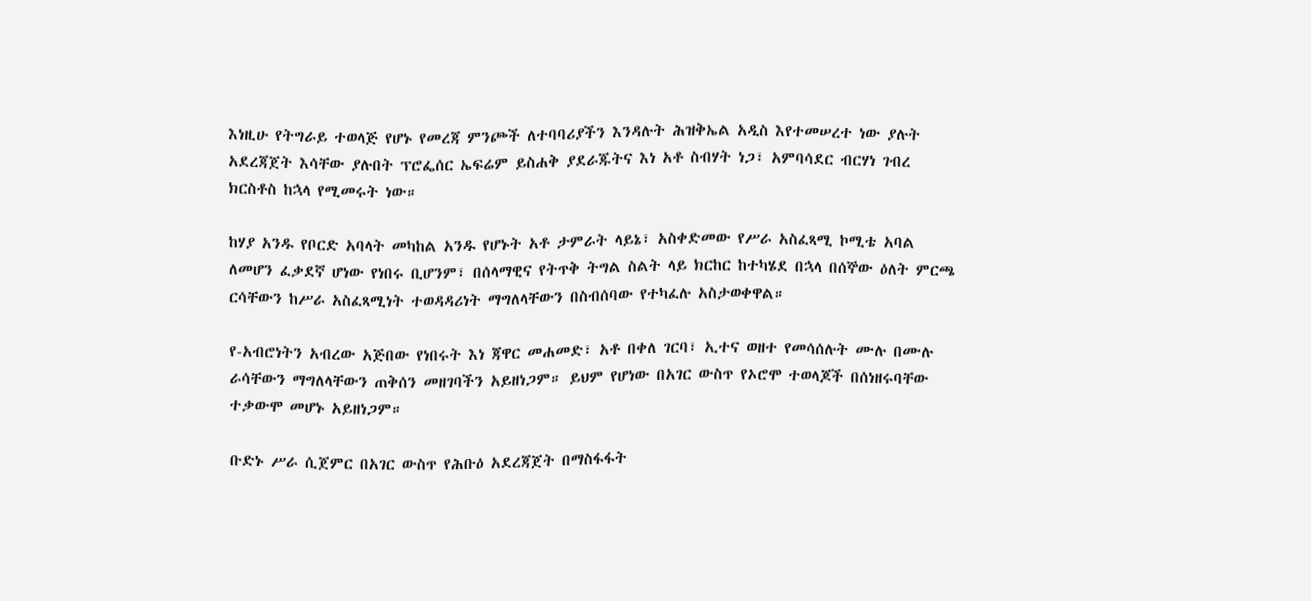እነዚሁ የትግራይ ተወላጅ የሆኑ የመረጃ ምንጮች ለተባባሪያችን እንዳሉት ሕዝቅኤል አዲስ እየተመሠረተ ነው ያሉት አደረጃጀት እሳቸው ያሉበት ፕሮፌሰር ኤፍሬም ይስሐቅ ያደራጁትና እነ አቶ ስብሃት ነጋ፣ አምባሳደር ብርሃነ ገብረ ክርስቶስ ከኋላ የሚመሩት ነው።

ከሃያ አንዱ የቦርድ አባላት መካከል አንዱ የሆኑት አቶ ታምራት ላይኔ፣ አስቀድመው የሥራ አስፈጻሚ ኮሚቴ አባል ለመሆን ፈቃደኛ ሆነው የነበሩ ቢሆንም፣ በሰላማዊና የትጥቅ ትግል ስልት ላይ ክርከር ከተካሄደ በኋላ በሰኞው ዕለት ምርጫ ርሳቸውን ከሥራ አስፈጻሚነት ተወዳዳሪነት ማግለላቸውን በስብሰባው የተካፈሉ አስታወቀዋል።

የ-አብሮነትን አብረው አጅበው የነበሩት እነ ጃዋር መሐመድ፣ አቶ በቀለ ገርባ፣ ኢተና ወዘተ የመሳሰሉት ሙሉ በሙሉ ራሳቸውን ማግለላቸውን ጠቅሰን መዘገባችን አይዘነጋም። ይህም የሆነው በአገር ውስጥ የኦሮሞ ተወላጆች በሰነዘሩባቸው ተቃውሞ መሆኑ አይዘነጋም።

ቡድኑ ሥራ ሲጀምር በአገር ውስጥ የሕቡዕ አደረጃጀት በማስፋፋት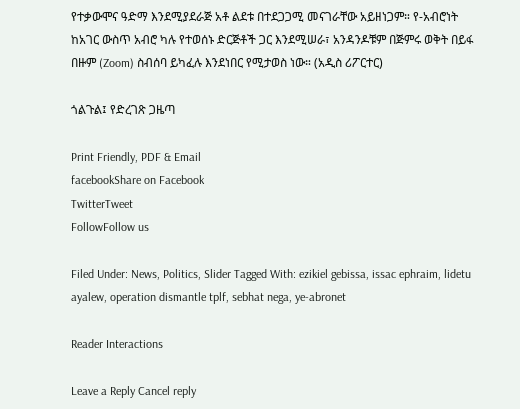የተቃውሞና ዓድማ እንደሚያደራጅ አቶ ልደቱ በተደጋጋሚ መናገራቸው አይዘነጋም። የ-አብሮነት ከአገር ውስጥ አብሮ ካሉ የተወሰኑ ድርጅቶች ጋር እንደሚሠራ፣ አንዳንዶቹም በጅምሩ ወቅት በይፋ በዙም (Zoom) ስብሰባ ይካፈሉ እንደነበር የሚታወስ ነው። (አዲስ ሪፖርተር)

ጎልጉል፤ የድረገጽ ጋዜጣ

Print Friendly, PDF & Email
facebookShare on Facebook
TwitterTweet
FollowFollow us

Filed Under: News, Politics, Slider Tagged With: ezikiel gebissa, issac ephraim, lidetu ayalew, operation dismantle tplf, sebhat nega, ye-abronet

Reader Interactions

Leave a Reply Cancel reply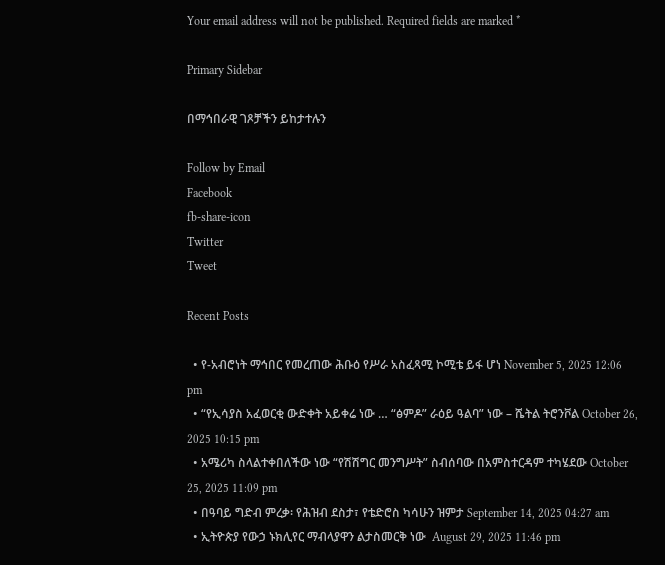Your email address will not be published. Required fields are marked *

Primary Sidebar

በማኅበራዊ ገጾቻችን ይከታተሉን

Follow by Email
Facebook
fb-share-icon
Twitter
Tweet

Recent Posts

  • የ-አብሮነት ማኅበር የመረጠው ሕቡዕ የሥራ አስፈጻሚ ኮሚቴ ይፋ ሆነ November 5, 2025 12:06 pm
  • “የኢሳያስ አፈወርቂ ውድቀት አይቀሬ ነው … “ፅምዶ” ራዕይ ዓልባ” ነው – ሼትል ትሮንቮል October 26, 2025 10:15 pm
  • አሜሪካ ስላልተቀበለችው ነው “የሽሽግር መንግሥት” ስብሰባው በአምስተርዳም ተካሄደው October 25, 2025 11:09 pm
  • በዓባይ ግድብ ምረቃ፡ የሕዝብ ደስታ፣ የቴድሮስ ካሳሁን ዝምታ September 14, 2025 04:27 am
  • ኢትዮጵያ የውኃ ኑክሊየር ማብላያዋን ልታስመርቅ ነው  August 29, 2025 11:46 pm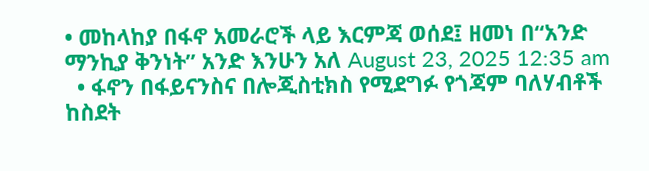• መከላከያ በፋኖ አመራሮች ላይ እርምጃ ወሰደ፤ ዘመነ በ“አንድ ማንኪያ ቅንነት” አንድ እንሁን አለ August 23, 2025 12:35 am
  • ፋኖን በፋይናንስና በሎጂስቲክስ የሚደግፉ የጎጃም ባለሃብቶች ከስደት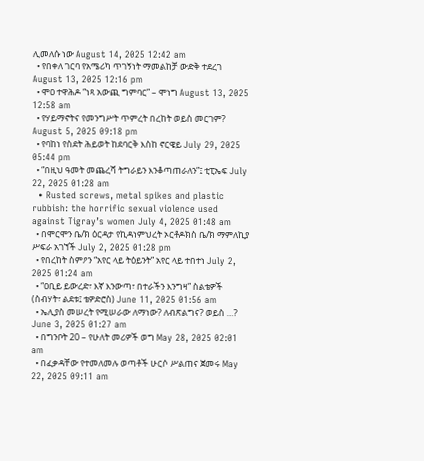ሊመለሱ ነው August 14, 2025 12:42 am
  • የበቀለ ገርባ የአሜሪካ ጥገኝነት ማመልከቻ ውድቅ ተደረገ August 13, 2025 12:16 pm
  • ሞዐ ተዋሕዶ “ነጻ አውጪ ግምባር” – ሞነግ August 13, 2025 12:58 am
  • የሃይማኖትና የመንግሥት ጥምረት በረከት ወይስ መርገም?  August 5, 2025 09:18 pm
  • የባከነ የስደት ሕይወት ከደባርቅ እስከ ኖርዌይ July 29, 2025 05:44 pm
  • “በዚህ ዓመት መጨረሻ ትግራይን እንቆጣጠራለን”፤ ቲፒኤፍ July 22, 2025 01:28 am
  • Rusted screws, metal spikes and plastic rubbish: the horrific sexual violence used against Tigray’s women July 4, 2025 01:48 am
  • በሞርሞን ቤ/ክ ዕርዳታ የኪዳነምህረት ኦርቶዶክስ ቤ/ክ ማምለኪያ ሥፍራ አገኘች July 2, 2025 01:28 pm
  • የበረከት ስምዖን “አየር ላይ ትዕይንት” አየር ላይ ተበተነ July 2, 2025 01:24 am
  • “ዐቢይ ይውረድ፣ እኛ እንውጣ፣ በተራችን እንግዛ” ስልቴዎች (ስብሃት፣ ልደቱ፤ ቴዎድሮስ) June 11, 2025 01:56 am
  • ኤሊያስ መሠረት የሚሠራው ለማነው? ለብጽልግና? ወይስ …? June 3, 2025 01:27 am
  • በግንቦት 20 – የሁለት መሪዎች ወግ May 28, 2025 02:01 am
  • በፈቃዳቸው የተመለመሉ ወጣቶች ሁርሶ ሥልጠና ጀመሩ May 22, 2025 09:11 am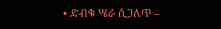• ድብቁ ሤራ ሲጋለጥ –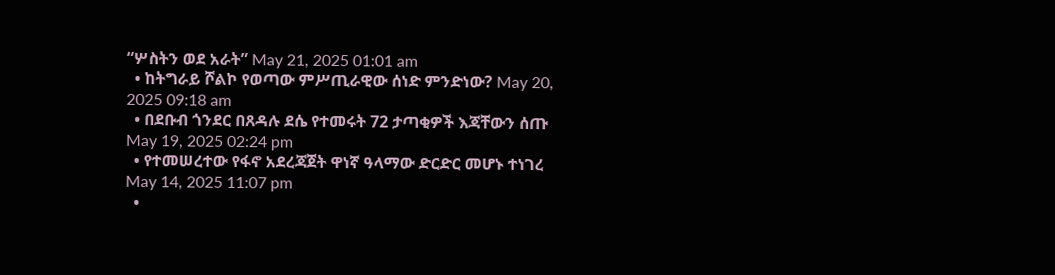“ሦስትን ወደ አራት” May 21, 2025 01:01 am
  • ከትግራይ ሾልኮ የወጣው ምሥጢራዊው ሰነድ ምንድነው? May 20, 2025 09:18 am
  • በደቡብ ጎንደር በጸዳሉ ደሴ የተመሩት 72 ታጣቂዎች እጃቸውን ሰጡ May 19, 2025 02:24 pm
  • የተመሠረተው የፋኖ አደረጃጀት ዋነኛ ዓላማው ድርድር መሆኑ ተነገረ May 14, 2025 11:07 pm
  •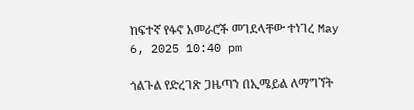ከፍተኛ የፋኖ አመራሮች መገደላቸው ተነገረ May 6, 2025 10:40 pm

ጎልጉል የድረገጽ ጋዜጣን በኢሜይል ለማግኘት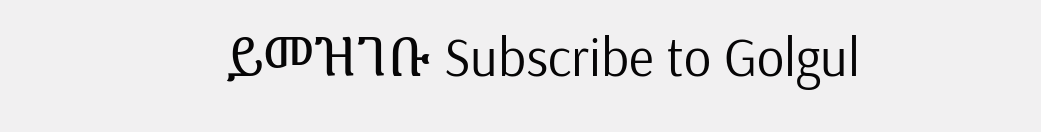ይመዝገቡ Subscribe to Golgul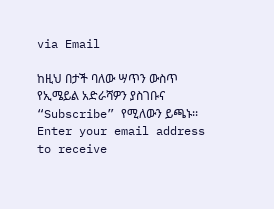via Email

ከዚህ በታች ባለው ሣጥን ውስጥ የኢሜይል አድራሻዎን ያስገቡና “Subscribe” የሚለውን ይጫኑ፡፡
Enter your email address to receive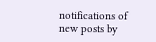notifications of new posts by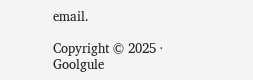email.

Copyright © 2025 · Goolgule